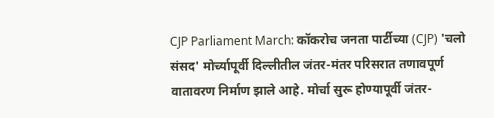CJP Parliament March: कॉकरोच जनता पार्टीच्या (CJP) 'चलो संसद' मोर्च्यापूर्वी दिल्लीतील जंतर-मंतर परिसरात तणावपूर्ण वातावरण निर्माण झाले आहे. मोर्चा सुरू होण्यापूर्वी जंतर-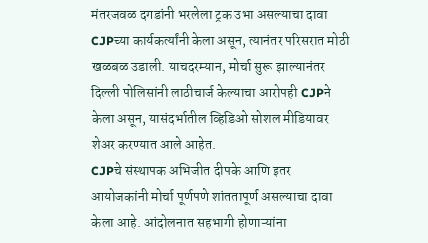मंतरजवळ दगडांनी भरलेला ट्रक उभा असल्याचा दावा CJPच्या कार्यकर्त्यांनी केला असून, त्यानंतर परिसरात मोठी खळबळ उडाली. याचदरम्यान, मोर्चा सुरू झाल्यानंतर दिल्ली पोलिसांनी लाठीचार्ज केल्याचा आरोपही CJPने केला असून, यासंदर्भातील व्हिडिओ सोशल मीडियावर शेअर करण्यात आले आहेत.
CJPचे संस्थापक अभिजीत दीपके आणि इतर आयोजकांनी मोर्चा पूर्णपणे शांततापूर्ण असल्याचा दावा केला आहे. आंदोलनात सहभागी होणाऱ्यांना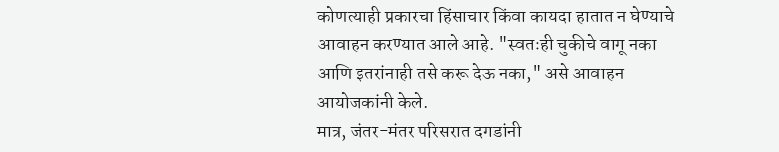कोणत्याही प्रकारचा हिंसाचार किंवा कायदा हातात न घेण्याचे आवाहन करण्यात आले आहे. "स्वतःही चुकीचे वागू नका आणि इतरांनाही तसे करू देऊ नका," असे आवाहन आयोजकांनी केले.
मात्र, जंतर-मंतर परिसरात दगडांनी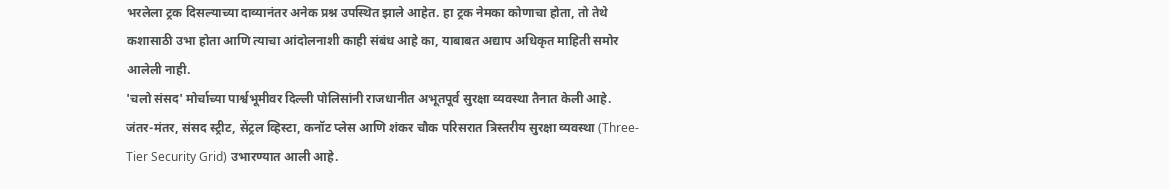भरलेला ट्रक दिसल्याच्या दाव्यानंतर अनेक प्रश्न उपस्थित झाले आहेत. हा ट्रक नेमका कोणाचा होता, तो तेथे कशासाठी उभा होता आणि त्याचा आंदोलनाशी काही संबंध आहे का, याबाबत अद्याप अधिकृत माहिती समोर आलेली नाही.
'चलो संसद' मोर्चाच्या पार्श्वभूमीवर दिल्ली पोलिसांनी राजधानीत अभूतपूर्व सुरक्षा व्यवस्था तैनात केली आहे. जंतर-मंतर, संसद स्ट्रीट, सेंट्रल व्हिस्टा, कनॉट प्लेस आणि शंकर चौक परिसरात त्रिस्तरीय सुरक्षा व्यवस्था (Three-Tier Security Grid) उभारण्यात आली आहे.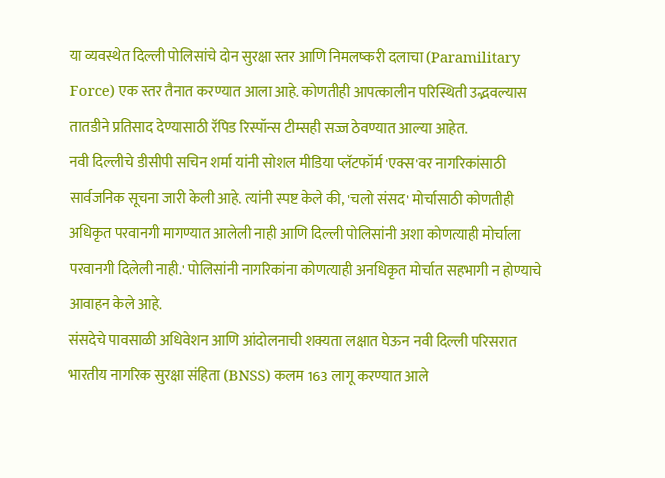या व्यवस्थेत दिल्ली पोलिसांचे दोन सुरक्षा स्तर आणि निमलष्करी दलाचा (Paramilitary Force) एक स्तर तैनात करण्यात आला आहे. कोणतीही आपत्कालीन परिस्थिती उद्भवल्यास तातडीने प्रतिसाद देण्यासाठी रॅपिड रिस्पॉन्स टीम्सही सज्ज ठेवण्यात आल्या आहेत.
नवी दिल्लीचे डीसीपी सचिन शर्मा यांनी सोशल मीडिया प्लॅटफॉर्म 'एक्स'वर नागरिकांसाठी सार्वजनिक सूचना जारी केली आहे. त्यांनी स्पष्ट केले की, 'चलो संसद' मोर्चासाठी कोणतीही अधिकृत परवानगी मागण्यात आलेली नाही आणि दिल्ली पोलिसांनी अशा कोणत्याही मोर्चाला परवानगी दिलेली नाही.' पोलिसांनी नागरिकांना कोणत्याही अनधिकृत मोर्चात सहभागी न होण्याचे आवाहन केले आहे.
संसदेचे पावसाळी अधिवेशन आणि आंदोलनाची शक्यता लक्षात घेऊन नवी दिल्ली परिसरात भारतीय नागरिक सुरक्षा संहिता (BNSS) कलम 163 लागू करण्यात आले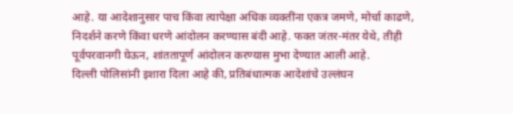आहे. या आदेशानुसार पाच किंवा त्यापेक्षा अधिक व्यक्तींना एकत्र जमणे, मोर्चा काढणे, निदर्शने करणे किंवा धरणे आंदोलन करण्यास बंदी आहे. फक्त जंतर-मंतर येथे, तीही पूर्वपरवानगी घेऊन, शांततापूर्ण आंदोलन करण्यास मुभा देण्यात आली आहे.
दिल्ली पोलिसांनी इशारा दिला आहे की, प्रतिबंधात्मक आदेशांचे उल्लंघन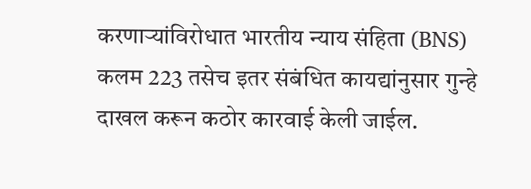करणाऱ्यांविरोधात भारतीय न्याय संहिता (BNS) कलम 223 तसेच इतर संबंधित कायद्यांनुसार गुन्हे दाखल करून कठोर कारवाई केली जाईल.